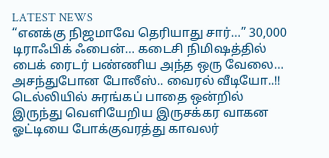LATEST NEWS
“எனக்கு நிஜமாவே தெரியாது சார்…” 30,000 டிராஃபிக் ஃபைன்… கடைசி நிமிஷத்தில் பைக் ரைடர் பண்ணிய அந்த ஒரு வேலை… அசந்துபோன போலீஸ்.. வைரல் வீடியோ..!!
டெல்லியில் சுரங்கப் பாதை ஒன்றில் இருந்து வெளியேறிய இருசக்கர வாகன ஓட்டியை போக்குவரத்து காவலர்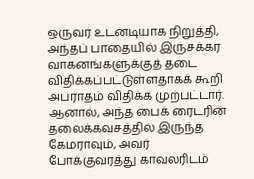ஒருவர் உடனடியாக நிறுத்தி, அந்தப் பாதையில் இருசக்கர வாகனங்களுக்குத் தடை விதிக்கப்பட்டுள்ளதாகக் கூறி அபராதம் விதிக்க முற்பட்டார். ஆனால், அந்த பைக் ரைடரின் தலைக்கவசத்தில் இருந்த கேமராவும், அவர் போக்குவரத்து காவலரிடம்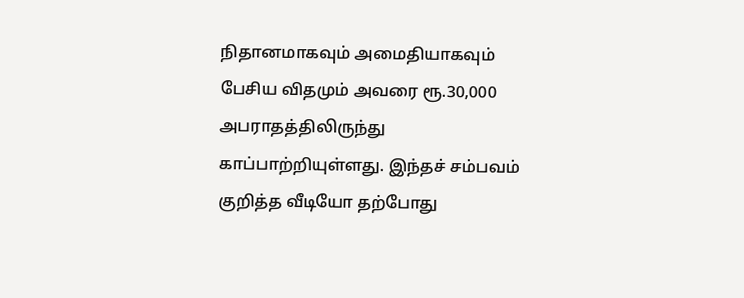நிதானமாகவும் அமைதியாகவும் பேசிய விதமும் அவரை ரூ.30,000 அபராதத்திலிருந்து காப்பாற்றியுள்ளது. இந்தச் சம்பவம் குறித்த வீடியோ தற்போது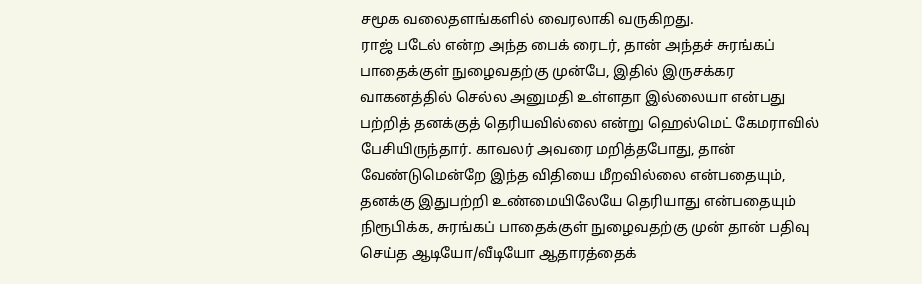சமூக வலைதளங்களில் வைரலாகி வருகிறது.
ராஜ் படேல் என்ற அந்த பைக் ரைடர், தான் அந்தச் சுரங்கப் பாதைக்குள் நுழைவதற்கு முன்பே, இதில் இருசக்கர வாகனத்தில் செல்ல அனுமதி உள்ளதா இல்லையா என்பது பற்றித் தனக்குத் தெரியவில்லை என்று ஹெல்மெட் கேமராவில் பேசியிருந்தார். காவலர் அவரை மறித்தபோது, தான் வேண்டுமென்றே இந்த விதியை மீறவில்லை என்பதையும், தனக்கு இதுபற்றி உண்மையிலேயே தெரியாது என்பதையும் நிரூபிக்க, சுரங்கப் பாதைக்குள் நுழைவதற்கு முன் தான் பதிவு செய்த ஆடியோ/வீடியோ ஆதாரத்தைக்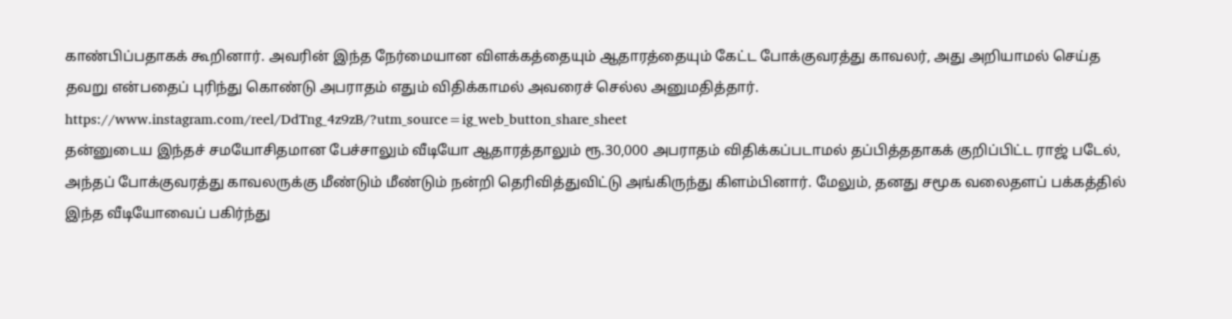காண்பிப்பதாகக் கூறினார். அவரின் இந்த நேர்மையான விளக்கத்தையும் ஆதாரத்தையும் கேட்ட போக்குவரத்து காவலர், அது அறியாமல் செய்த தவறு என்பதைப் புரிந்து கொண்டு அபராதம் எதும் விதிக்காமல் அவரைச் செல்ல அனுமதித்தார்.
https://www.instagram.com/reel/DdTng_4z9zB/?utm_source=ig_web_button_share_sheet
தன்னுடைய இந்தச் சமயோசிதமான பேச்சாலும் வீடியோ ஆதாரத்தாலும் ரூ.30,000 அபராதம் விதிக்கப்படாமல் தப்பித்ததாகக் குறிப்பிட்ட ராஜ் படேல், அந்தப் போக்குவரத்து காவலருக்கு மீண்டும் மீண்டும் நன்றி தெரிவித்துவிட்டு அங்கிருந்து கிளம்பினார். மேலும், தனது சமூக வலைதளப் பக்கத்தில் இந்த வீடியோவைப் பகிர்ந்து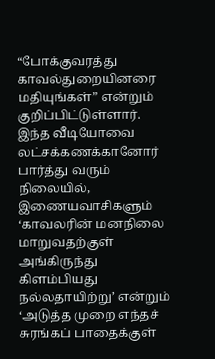“போக்குவரத்து காவல்துறையினரை மதியுங்கள்” என்றும் குறிப்பிட்டுள்ளார். இந்த வீடியோவை லட்சக்கணக்கானோர் பார்த்து வரும் நிலையில், இணையவாசிகளும் ‘காவலரின் மனநிலை மாறுவதற்குள் அங்கிருந்து கிளம்பியது நல்லதாயிற்று’ என்றும் ‘அடுத்த முறை எந்தச் சுரங்கப் பாதைக்குள்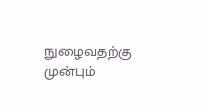நுழைவதற்கு முன்பும்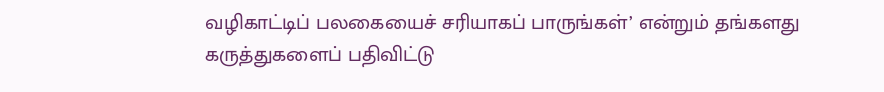வழிகாட்டிப் பலகையைச் சரியாகப் பாருங்கள்’ என்றும் தங்களது கருத்துகளைப் பதிவிட்டு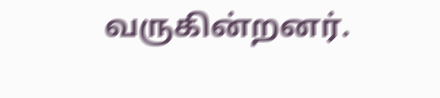வருகின்றனர்.